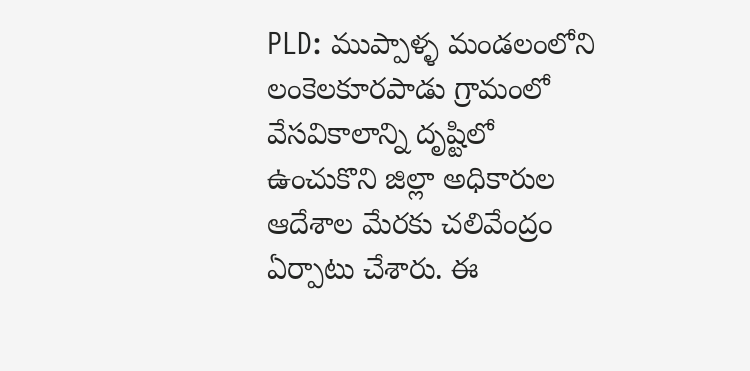PLD: ముప్పాళ్ళ మండలంలోని లంకెలకూరపాడు గ్రామంలో వేసవికాలాన్ని దృష్టిలో ఉంచుకొని జిల్లా అధికారుల ఆదేశాల మేరకు చలివేంద్రం ఏర్పాటు చేశారు. ఈ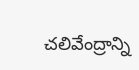చలివేంద్రాన్ని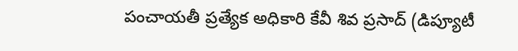పంచాయతీ ప్రత్యేక అధికారి కేవీ శివ ప్రసాద్ (డిప్యూటీ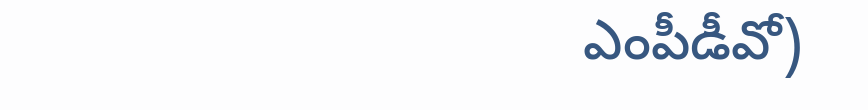ఎంపీడీవో)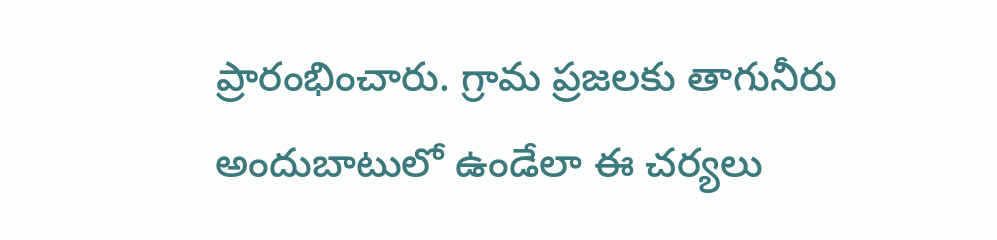ప్రారంభించారు. గ్రామ ప్రజలకు తాగునీరు అందుబాటులో ఉండేలా ఈ చర్యలు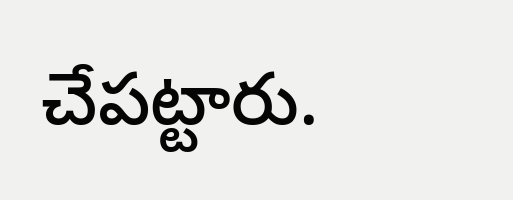చేపట్టారు.